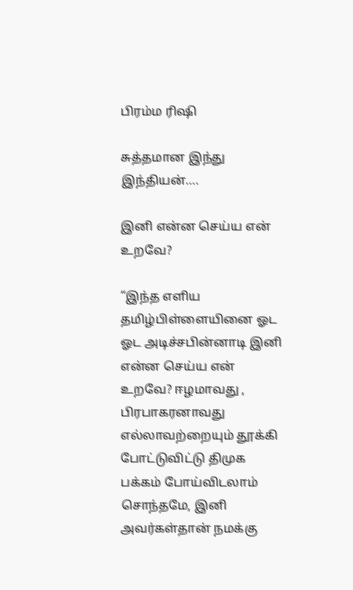பிரம்ம ரிஷி

சுத்தமான இந்து இந்தியன்….

இனி என்ன செய்ய என் உறவே?

“இந்த எளிய தமிழ்பிள்ளையினை ஓட ஓட அடிச்சபின்னாடி இனி என்ன செய்ய என் உறவே? ஈழமாவது , பிரபாகரனாவது எல்லாவற்றையும் தூக்கி போட்டுவிட்டு திமுக பக்கம் போய்விடலாம் சொந்தமே, இனி அவர்கள்தான் நமக்கு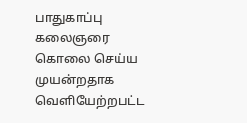பாதுகாப்பு கலைஞரை கொலை செய்ய முயன்றதாக வெளியேற்றபட்ட‌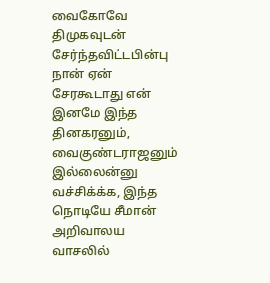வைகோவே திமுகவுடன் சேர்ந்தவிட்டபின்பு நான் ஏன் சேரகூடாது என் இனமே இந்த தினகரனும், வைகுண்டராஜனும் இல்லைன்னு வச்சிக்க்க, இந்த நொடியே சீமான் அறிவாலய வாசலில்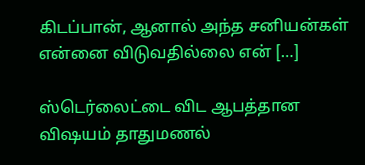கிடப்பான், ஆனால் அந்த சனியன்கள் என்னை விடுவதில்லை என் […]

ஸ்டெர்லைட்டை விட ஆபத்தான விஷயம் தாதுமணல்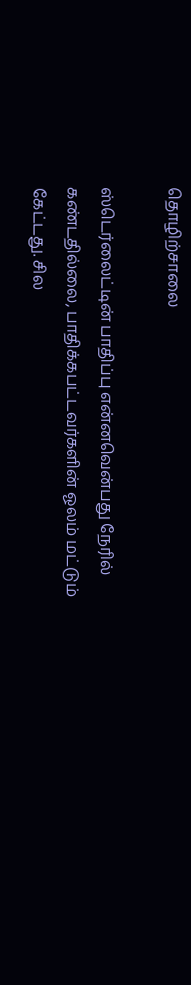தொழிற்சாலை

ஸ்டெர்லைட்டின் பாதிப்பு என்னவென்பது நேரில் கண்டதில்லை, பாதிக்கபட்டவர்களின் ஓலம் மட்டும் கேட்டது. சில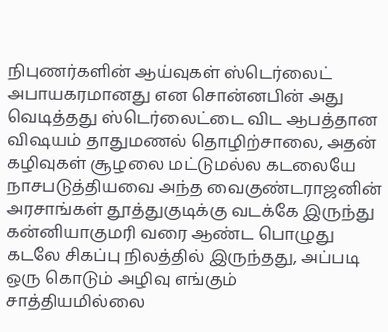நிபுணர்களின் ஆய்வுகள் ஸ்டெர்லைட் அபாயகரமானது என சொன்னபின் அது வெடித்தது ஸ்டெர்லைட்டை விட ஆபத்தான விஷயம் தாதுமணல் தொழிற்சாலை, அதன் கழிவுகள் சூழலை மட்டுமல்ல கடலையே நாசபடுத்தியவை அந்த வைகுண்டராஜனின் அரசாங்கள் தூத்துகுடிக்கு வடக்கே இருந்து கன்னியாகுமரி வரை ஆண்ட பொழுது கடலே சிகப்பு நிலத்தில் இருந்தது, அப்படி ஒரு கொடும் அழிவு எங்கும் சாத்தியமில்லை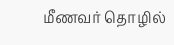மீணவர் தொழில்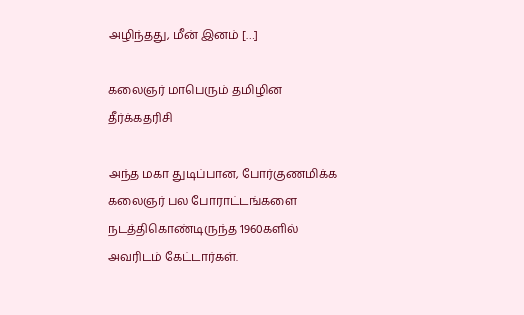அழிந்தது, மீன் இனம் […]

கலைஞர் மாபெரும் தமிழின தீர்க்கதரிசி

அந்த மகா துடிப்பான, போர்குணமிக்க கலைஞர் பல போராட்டங்களை நடத்திகொண்டிருந்த 1960களில் அவரிடம் கேட்டார்கள்.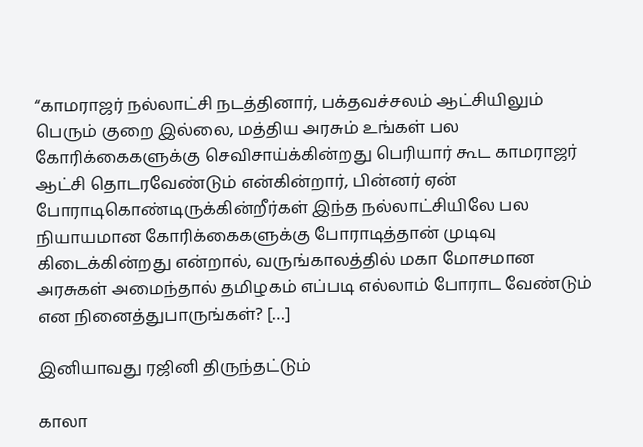“காமராஜர் நல்லாட்சி நடத்தினார், பக்தவச்சலம் ஆட்சியிலும் பெரும் குறை இல்லை, மத்திய அரசும் உங்கள் பல கோரிக்கைகளுக்கு செவிசாய்க்கின்றது பெரியார் கூட காமராஜர் ஆட்சி தொடரவேண்டும் என்கின்றார், பின்னர் ஏன் போராடிகொண்டிருக்கின்றீர்கள் இந்த நல்லாட்சியிலே பல நியாயமான‌ கோரிக்கைகளுக்கு போராடித்தான் முடிவு கிடைக்கின்றது என்றால், வருங்காலத்தில் மகா மோசமான அரசுகள் அமைந்தால் தமிழகம் எப்படி எல்லாம் போராட வேண்டும் என நினைத்துபாருங்கள்? […]

இனியாவது ரஜினி திருந்தட்டும்

காலா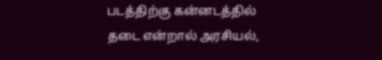படத்திற்கு கன்னடத்தில் தடை என்றால் அரசியல்,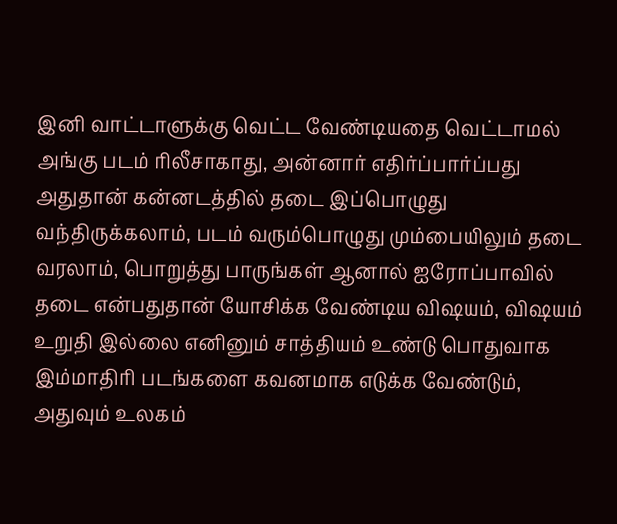இனி வாட்டாளுக்கு வெட்ட வேண்டியதை வெட்டாமல் அங்கு படம் ரிலீசாகாது, அன்னார் எதிர்ப்பார்ப்பது அதுதான் கன்னடத்தில் தடை இப்பொழுது வந்திருக்கலாம், படம் வரும்பொழுது மும்பையிலும் தடை வரலாம், பொறுத்து பாருங்கள் ஆனால் ஐரோப்பாவில் தடை என்பதுதான் யோசிக்க வேண்டிய விஷயம், விஷயம் உறுதி இல்லை எனினும் சாத்தியம் உண்டு பொதுவாக இம்மாதிரி படங்களை கவனமாக எடுக்க வேண்டும், அதுவும் உலகம்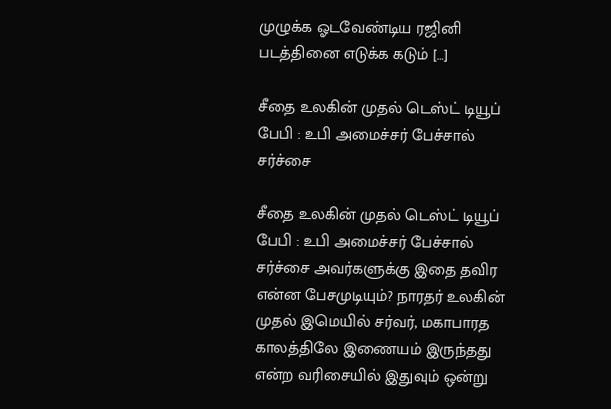முழுக்க ஓடவேண்டிய ரஜினி படத்தினை எடுக்க கடும் […]

சீதை உலகின் முதல் டெஸ்ட் டியூப் பேபி : உபி அமைச்சர் பேச்சால் சர்ச்சை

சீதை உலகின் முதல் டெஸ்ட் டியூப் பேபி : உபி அமைச்சர் பேச்சால் சர்ச்சை அவர்களுக்கு இதை தவிர என்ன பேசமுடியும்? நாரதர் உலகின் முதல் இமெயில் சர்வர், மகாபாரத காலத்திலே இணையம் இருந்தது என்ற வரிசையில் இதுவும் ஒன்று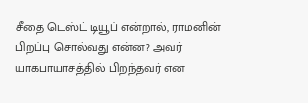சீதை டெஸ்ட் டியூப் என்றால், ராமனின் பிறப்பு சொல்வது என்ன? அவர் யாகபாயாசத்தில் பிறந்தவர் என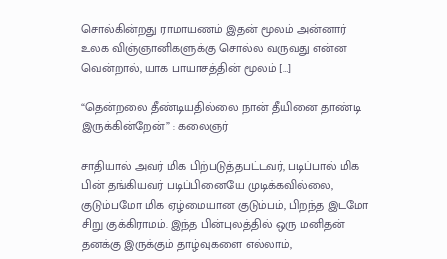சொல்கின்றது ராமாயணம் இதன் மூலம் அன்னார் உலக விஞ்ஞானிகளுக்கு சொல்ல வருவது என்ன வென்றால், யாக‌ பாயாசத்தின் மூலம் […]

“தென்றலை தீண்டியதில்லை நான் தீயினை தாண்டி இருக்கின்றேன்” : கலைஞர்

சாதியால் அவர் மிக பிற்படுத்தபட்டவர், படிப்பால் மிக பின் தங்கியவர் படிப்பினையே முடிக்கவில்லை, குடும்பமோ மிக ஏழ்மையான குடும்பம், பிறந்த இடமோ சிறு குக்கிராமம். இந்த பின்புலத்தில் ஒரு மனிதன் தனக்கு இருக்கும் தாழ்வுகளை எல்லாம்,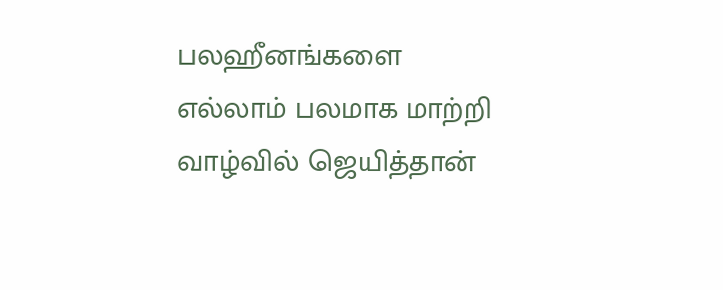பலஹீனங்களை எல்லாம் பலமாக மாற்றி வாழ்வில் ஜெயித்தான்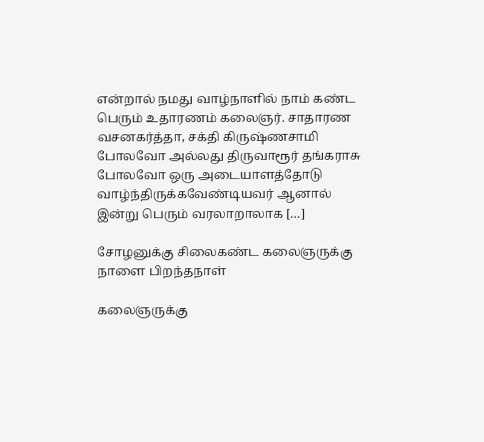என்றால் நமது வாழ்நாளில் நாம் கண்ட பெரும் உதாரணம் கலைஞர். சாதாரண வசனகர்த்தா, சக்தி கிருஷ்ணசாமி போலவோ அல்லது திருவாரூர் தங்கராசு போலவோ ஒரு அடையாளத்தோடு வாழ்ந்திருக்கவேண்டியவர் ஆனால் இன்று பெரும் வரலாறாலாக […]

சோழனுக்கு சிலைகண்ட கலைஞருக்கு நாளை பிறந்தநாள்

கலைஞருக்கு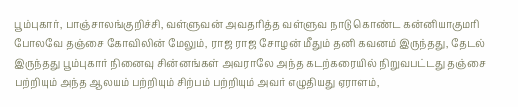பூம்புகார், பாஞ்சாலங்குறிச்சி, வள்ளுவன் அவதரித்த வள்ளுவ நாடு கொண்ட கன்னியாகுமரி போலவே தஞ்சை கோவிலின் மேலும், ராஜ ராஜ சோழன் மீதும் தனி கவனம் இருந்தது, தேடல் இருந்தது பூம்புகார் நினைவு சின்னங்கள் அவராலே அந்த கடற்கரையில் நிறுவபட்டது தஞ்சை பற்றியும் அந்த ஆலயம் பற்றியும் சிற்பம் பற்றியும் அவர் எழுதியது ஏராளம்,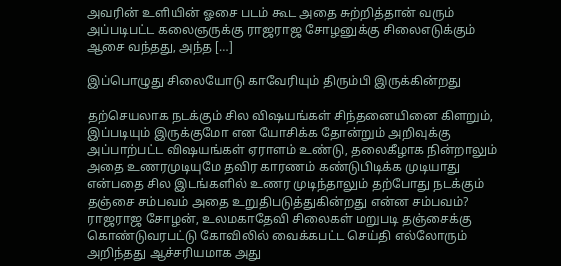அவரின் உளியின் ஓசை படம் கூட அதை சுற்றித்தான் வரும் அப்படிபட்ட கலைஞருக்கு ராஜராஜ சோழனுக்கு சிலைஎடுக்கும் ஆசை வந்தது, அந்த […]

இப்பொழுது சிலையோடு காவேரியும் திரும்பி இருக்கின்றது

தற்செயலாக நடக்கும் சில விஷயங்கள் சிந்தனையினை கிளறும், இப்படியும் இருக்குமோ என யோசிக்க தோன்றும் அறிவுக்கு அப்பாற்பட்ட விஷயங்கள் ஏராளம் உண்டு, தலைகீழாக நின்றாலும் அதை உணரமுடியுமே தவிர காரணம் கண்டுபிடிக்க முடியாது என்பதை சில இடங்களில் உணர முடிந்தாலும் தற்போது நடக்கும் தஞ்சை சம்பவம் அதை உறுதிபடுத்துகின்றது என்ன சம்பவம்? ராஜராஜ சோழன், உலமகாதேவி சிலைகள் மறுபடி தஞ்சைக்கு கொண்டுவரபட்டு கோவிலில் வைக்கபட்ட செய்தி எல்லோரும் அறிந்தது ஆச்சரியமாக அது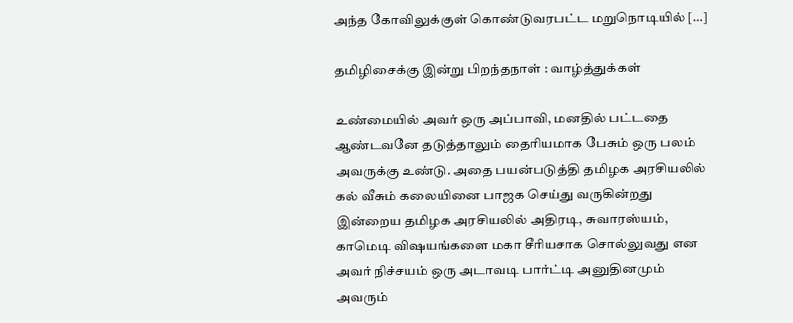அந்த கோவிலுக்குள் கொண்டுவரபட்ட மறுநொடியில் […]

தமிழிசைக்கு இன்று பிறந்தநாள் : வாழ்த்துக்கள்

உண்மையில் அவர் ஒரு அப்பாவி, மனதில் பட்டதை ஆண்டவனே தடுத்தாலும் தைரியமாக பேசும் ஒரு பலம் அவருக்கு உண்டு. அதை பயன்படுத்தி தமிழக அரசியலில் கல் வீசும் கலையினை பாஜக செய்து வருகின்றது இன்றைய தமிழக அரசியலில் அதிரடி, சுவாரஸ்யம், காமெடி விஷயங்களை மகா சீரியசாக சொல்லுவது என அவர் நிச்சயம் ஒரு அடாவடி பார்ட்டி அனுதினமும் அவரும்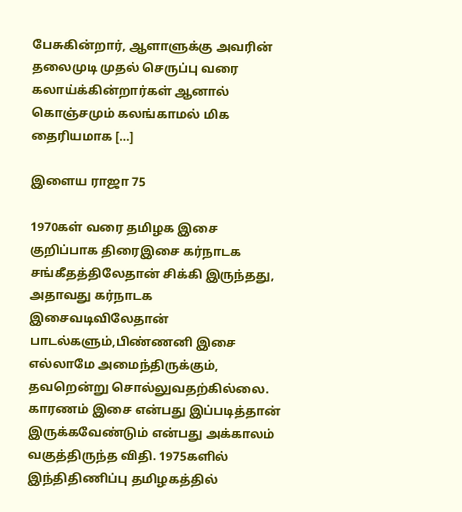பேசுகின்றார், ஆளாளுக்கு அவரின் தலைமுடி முதல் செருப்பு வரை கலாய்க்கின்றார்கள் ஆனால் கொஞ்சமும் கலங்காமல் மிக தைரியமாக […]

இளைய ராஜா 75

1970கள் வரை தமிழக இசை குறிப்பாக திரைஇசை கர்நாடக சங்கீதத்திலேதான் சிக்கி இருந்தது, அதாவது கர்நாடக இசைவடிவிலேதான் பாடல்களும்,பிண்ணனி இசை எல்லாமே அமைந்திருக்கும், தவறென்று சொல்லுவதற்கில்லை. காரணம் இசை என்பது இப்படித்தான் இருக்கவேண்டும் என்பது அக்காலம் வகுத்திருந்த விதி. 1975களில் இந்திதிணிப்பு தமிழகத்தில்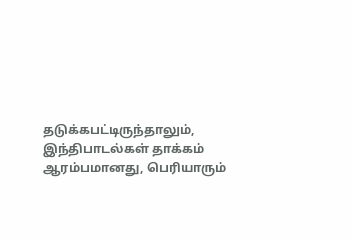தடுக்கபட்டிருந்தாலும், இந்திபாடல்கள் தாக்கம் ஆரம்பமானது, பெரியாரும்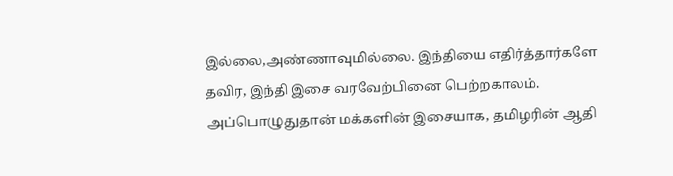இல்லை,அண்ணாவுமில்லை. இந்தியை எதிர்த்தார்களே தவிர, இந்தி இசை வரவேற்பினை பெற்றகாலம். அப்பொழுதுதான் மக்களின் இசையாக, தமிழரின் ஆதி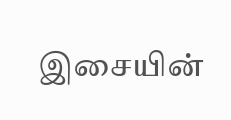இசையின்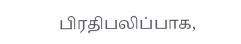பிரதிபலிப்பாக,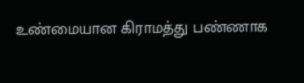உண்மையான கிராமத்து பண்ணாக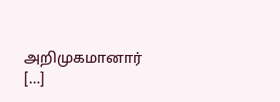அறிமுகமானார் […]